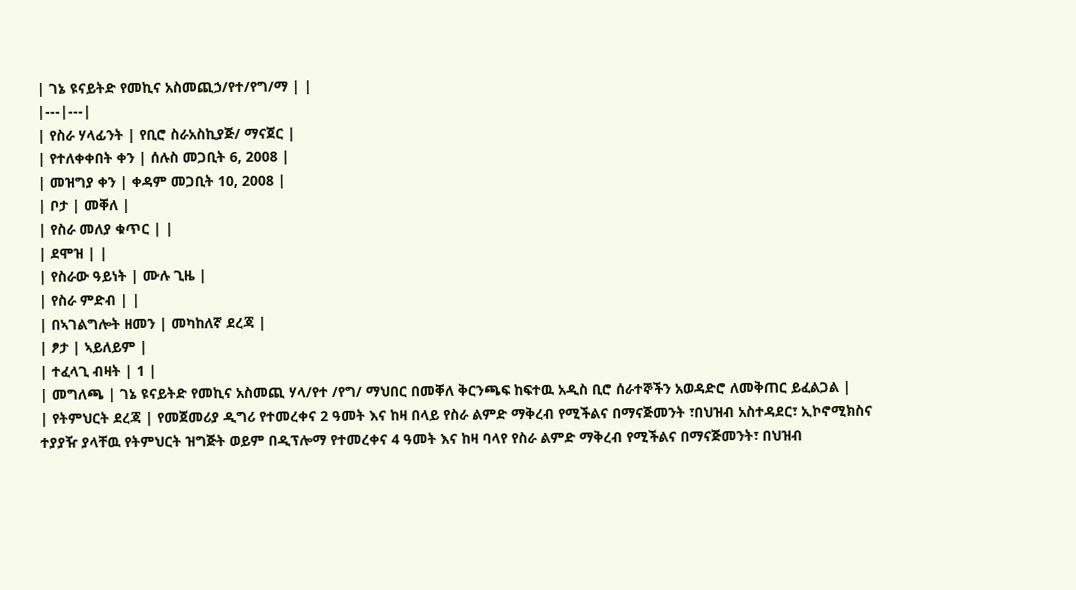| ገኔ ዩናይትድ የመኪና አስመጪኃ/የተ/የግ/ማ | |
|---|---|
| የስራ ሃላፊንት | የቢሮ ስራአስኪያጅ/ ማናጀር |
| የተለቀቀበት ቀን | ሰሉስ መጋቢት 6, 2008 |
| መዝግያ ቀን | ቀዳም መጋቢት 10, 2008 |
| ቦታ | መቐለ |
| የስራ መለያ ቁጥር | |
| ደሞዝ | |
| የስራው ዓይነት | ሙሉ ጊዜ |
| የስራ ምድብ | |
| በኣገልግሎት ዘመን | መካከለኛ ደረጃ |
| ፆታ | ኣይለይም |
| ተፈላጊ ብዛት | 1 |
| መግለጫ | ገኔ ዩናይትድ የመኪና አስመጪ ሃላ/የተ /የግ/ ማህበር በመቐለ ቅርንጫፍ ከፍተዉ አዲስ ቢሮ ሰራተኞችን አወዳድሮ ለመቅጠር ይፈልጋል |
| የትምህርት ደረጃ | የመጀመሪያ ዲግሪ የተመረቀና 2 ዓመት እና ከዛ በላይ የስራ ልምድ ማቅረብ የሚችልና በማናጅመንት ፣በህዝብ አስተዳደር፣ ኢኮኖሚክስና ተያያዥ ያላቸዉ የትምህርት ዝግጅት ወይም በዲፕሎማ የተመረቀና 4 ዓመት እና ከዛ ባላየ የስራ ልምድ ማቅረብ የሚችልና በማናጅመንት፣ በህዝብ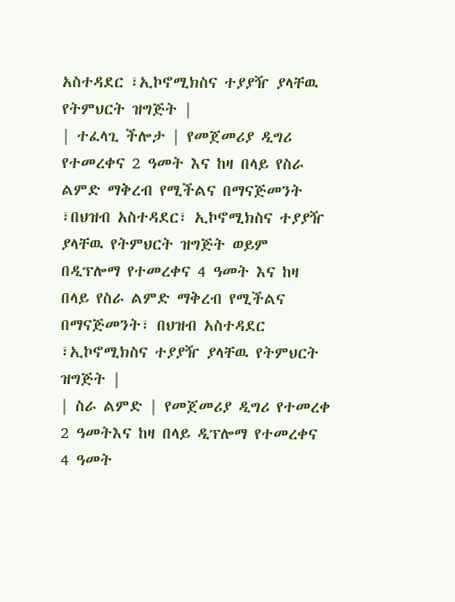አስተዳደር ፣ኢኮኖሚክስና ተያያዥ ያላቸዉ የትምህርት ዝግጅት |
| ተፈላጊ ችሎታ | የመጀመሪያ ዲግሪ የተመረቀና 2 ዓመት እና ከዛ በላይ የስራ ልምድ ማቅረብ የሚችልና በማናጅመንት ፣በህዝብ አስተዳደር፣ ኢኮኖሚክስና ተያያዥ ያላቸዉ የትምህርት ዝግጅት ወይም በዲፕሎማ የተመረቀና 4 ዓመት እና ከዛ በላይ የስራ ልምድ ማቅረብ የሚችልና በማናጅመንት፣ በህዝብ አስተዳደር ፣ኢኮኖሚክስና ተያያዥ ያላቸዉ የትምህርት ዝግጅት |
| ስራ ልምድ | የመጀመሪያ ዲግሪ የተመረቀ 2 ዓመትእና ከዛ በላይ ዲፕሎማ የተመረቀና 4 ዓመት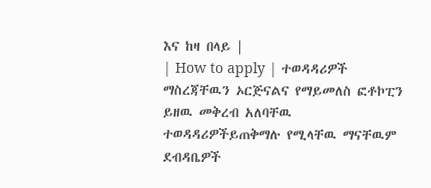እና ከዛ በላይ |
| How to apply | ተወዳዳሪዎች ማስረጃቸዉን ኦርጅናልና የማይመለስ ፎቶኮፒን ይዘዉ መቅረብ አለባቸዉ ተወዳዳሪዎችይጠቅማሉ የሚላቸዉ ማናቸዉም ደብዳቤዎች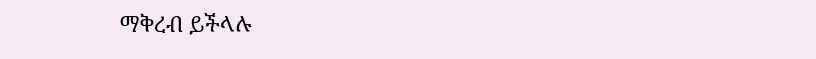ማቅረብ ይችላሉ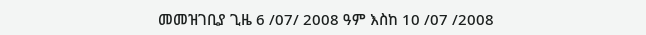መመዝገቢያ ጊዜ 6 /07/ 2008 ዓም እስከ 10 /07 /2008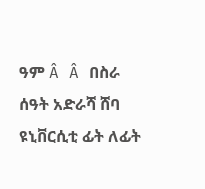ዓም Â Â በስራ ሰዓት አድራሻ ሸባ ዩኒቨርሲቲ ፊት ለፊት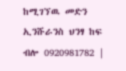ከሚገኘዉ መድን ኢንሹራንስ ህንፃ ከፍ ብሎ 0920981782 |